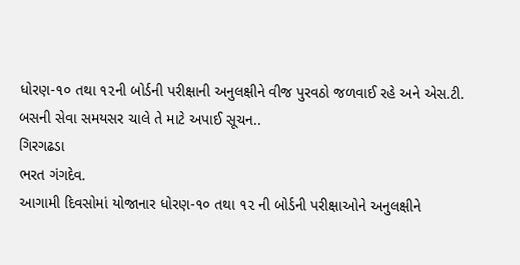ધોરણ-૧૦ તથા ૧૨ની બોર્ડની પરીક્ષાની અનુલક્ષીને વીજ પુરવઠો જળવાઈ રહે અને એસ.ટી. બસની સેવા સમયસર ચાલે તે માટે અપાઈ સૂચન..
ગિરગઢડા
ભરત ગંગદેવ.
આગામી દિવસોમાં યોજાનાર ધોરણ-૧૦ તથા ૧૨ ની બોર્ડની પરીક્ષાઓને અનુલક્ષીને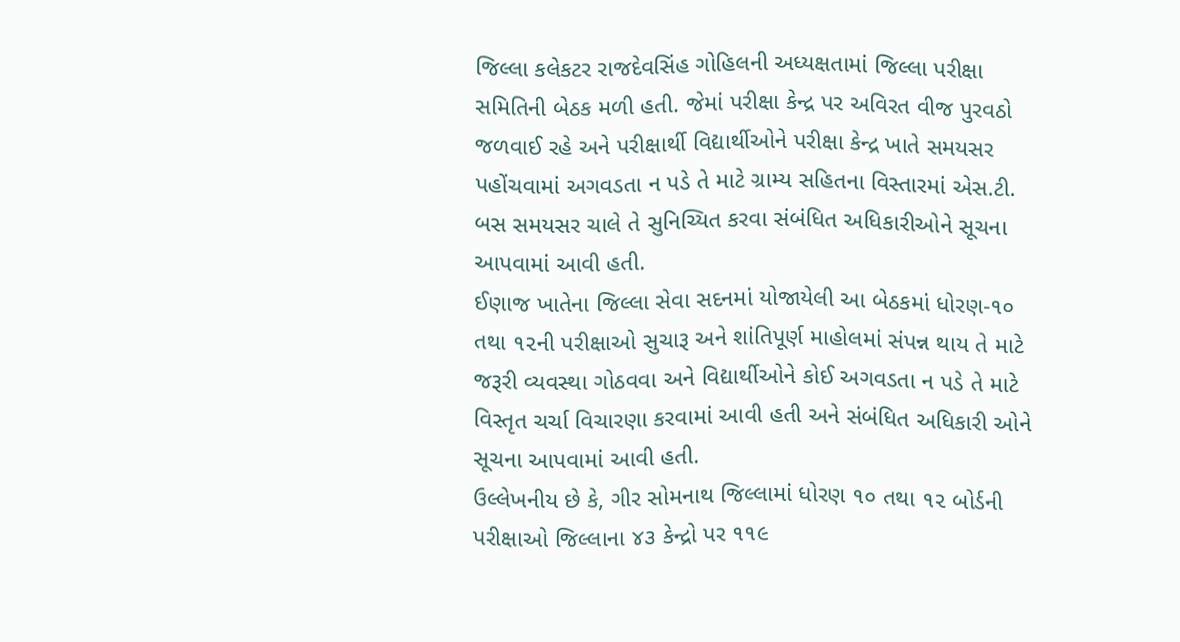જિલ્લા કલેકટર રાજદેવસિંહ ગોહિલની અધ્યક્ષતામાં જિલ્લા પરીક્ષા સમિતિની બેઠક મળી હતી. જેમાં પરીક્ષા કેન્દ્ર પર અવિરત વીજ પુરવઠો જળવાઈ રહે અને પરીક્ષાર્થી વિદ્યાર્થીઓને પરીક્ષા કેન્દ્ર ખાતે સમયસર પહોંચવામાં અગવડતા ન પડે તે માટે ગ્રામ્ય સહિતના વિસ્તારમાં એસ.ટી. બસ સમયસર ચાલે તે સુનિચ્યિત કરવા સંબંધિત અધિકારીઓને સૂચના આપવામાં આવી હતી.
ઈણાજ ખાતેના જિલ્લા સેવા સદનમાં યોજાયેલી આ બેઠકમાં ધોરણ-૧૦ તથા ૧૨ની પરીક્ષાઓ સુચારૂ અને શાંતિપૂર્ણ માહોલમાં સંપન્ન થાય તે માટે જરૂરી વ્યવસ્થા ગોઠવવા અને વિદ્યાર્થીઓને કોઈ અગવડતા ન પડે તે માટે વિસ્તૃત ચર્ચા વિચારણા કરવામાં આવી હતી અને સંબંધિત અધિકારી ઓને સૂચના આપવામાં આવી હતી.
ઉલ્લેખનીય છે કે, ગીર સોમનાથ જિલ્લામાં ધોરણ ૧૦ તથા ૧૨ બોર્ડની પરીક્ષાઓ જિલ્લાના ૪૩ કેન્દ્રો પર ૧૧૯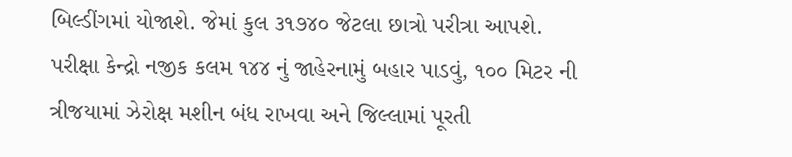બિલ્ડીંગમાં યોજાશે. જેમાં કુલ ૩૧૭૪૦ જેટલા છાત્રો પરીત્રા આપશે.
પરીક્ષા કેન્દ્રો નજીક કલમ ૧૪૪ નું જાહેરનામું બહાર પાડવું, ૧૦૦ મિટર ની ત્રીજયામાં ઝેરોક્ષ મશીન બંધ રાખવા અને જિલ્લામાં પૂરતી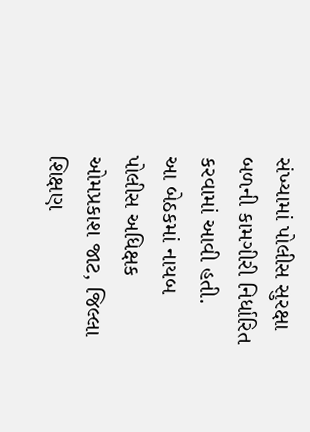સંખ્યામાં પોલીસ સુરક્ષા બળની કામગીરી નિર્ધારિત કરવામાં આવી હતી.
આ બેઠકમાં નાયબ પોલીસ અધિક્ષક ઓમપ્રકાશ જાટ, જિલ્લા શિક્ષણ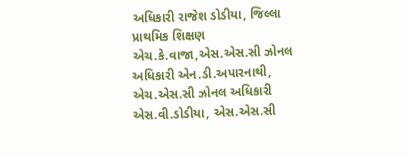અધિકારી રાજેશ ડોડીયા, જિલ્લા પ્રાથમિક શિક્ષણ એચ.કે.વાજા,એસ.એસ.સી ઝોનલ અધિકારી એન.ડી.અપારનાથી, એચ.એસ.સી ઝોનલ અધિકારી એસ.વી.ડોડીયા, એસ.એસ.સી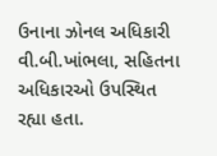ઉનાના ઝોનલ અધિકારી વી.બી.ખાંભલા, સહિતના અધિકારઓ ઉપસ્થિત રહ્યા હતા.